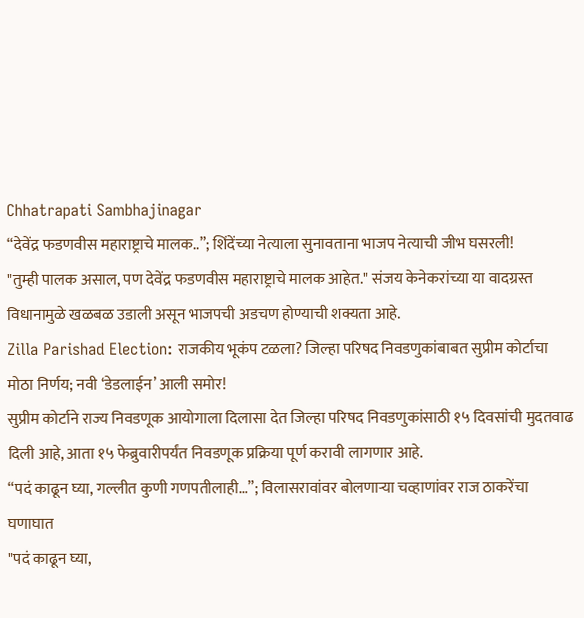Chhatrapati Sambhajinagar
“देवेंद्र फडणवीस महाराष्ट्राचे मालक..”; शिंदेंच्या नेत्याला सुनावताना भाजप नेत्याची जीभ घसरली!
"तुम्ही पालक असाल, पण देवेंद्र फडणवीस महाराष्ट्राचे मालक आहेत." संजय केनेकरांच्या या वादग्रस्त विधानामुळे खळबळ उडाली असून भाजपची अडचण होण्याची शक्यता आहे.
Zilla Parishad Election: राजकीय भूकंप टळला? जिल्हा परिषद निवडणुकांबाबत सुप्रीम कोर्टाचा मोठा निर्णय; नवी ‘डेडलाईन’ आली समोर!
सुप्रीम कोर्टाने राज्य निवडणूक आयोगाला दिलासा देत जिल्हा परिषद निवडणुकांसाठी १५ दिवसांची मुदतवाढ दिली आहे, आता १५ फेब्रुवारीपर्यंत निवडणूक प्रक्रिया पूर्ण करावी लागणार आहे.
“पदं काढून घ्या, गल्लीत कुणी गणपतीलाही…”; विलासरावांवर बोलणाऱ्या चव्हाणांवर राज ठाकरेंचा घणाघात
"पदं काढून घ्या,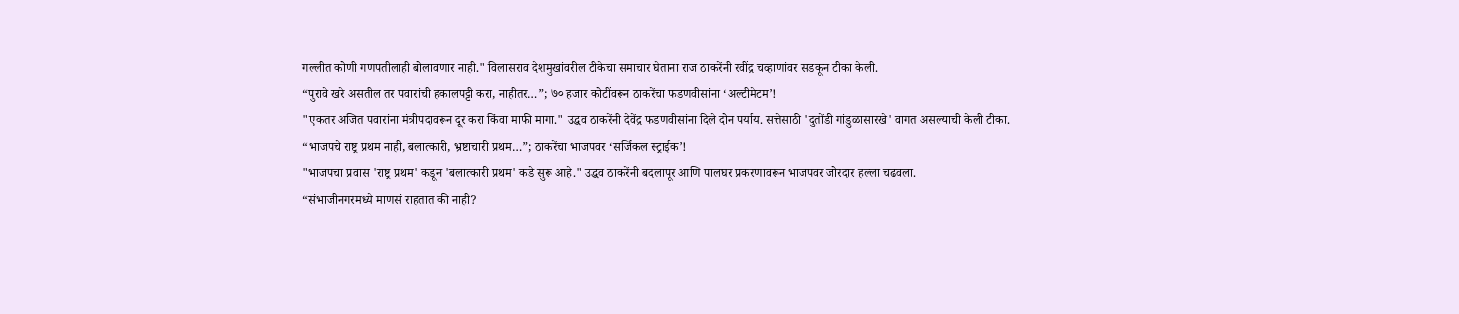गल्लीत कोणी गणपतीलाही बोलावणार नाही." विलासराव देशमुखांवरील टीकेचा समाचार घेताना राज ठाकरेंनी रवींद्र चव्हाणांवर सडकून टीका केली.
“पुरावे खरे असतील तर पवारांची हकालपट्टी करा, नाहीतर…”; ७० हजार कोटींवरून ठाकरेंचा फडणवीसांना ‘अल्टीमेटम’!
"एकतर अजित पवारांना मंत्रीपदावरून दूर करा किंवा माफी मागा." उद्धव ठाकरेंनी देवेंद्र फडणवीसांना दिले दोन पर्याय. सत्तेसाठी 'दुतोंडी गांडुळासारखे' वागत असल्याची केली टीका.
“भाजपचे राष्ट्र प्रथम नाही, बलात्कारी, भ्रष्टाचारी प्रथम…”; ठाकरेंचा भाजपवर ‘सर्जिकल स्ट्राईक’!
"भाजपचा प्रवास 'राष्ट्र प्रथम' कडून 'बलात्कारी प्रथम' कडे सुरू आहे." उद्धव ठाकरेंनी बदलापूर आणि पालघर प्रकरणावरून भाजपवर जोरदार हल्ला चढवला.
“संभाजीनगरमध्ये माणसं राहतात की नाही?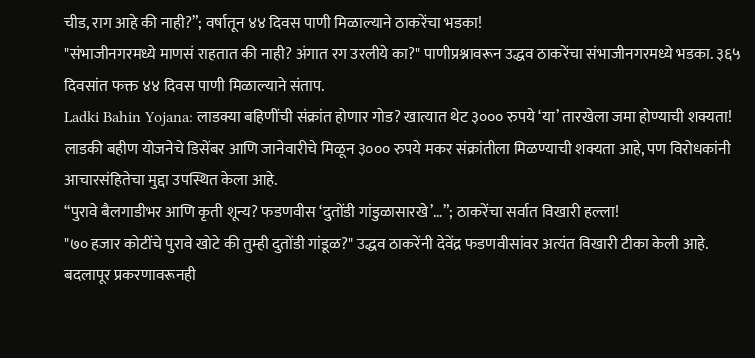चीड, राग आहे की नाही?”; वर्षातून ४४ दिवस पाणी मिळाल्याने ठाकरेंचा भडका!
"संभाजीनगरमध्ये माणसं राहतात की नाही? अंगात रग उरलीये का?" पाणीप्रश्नावरून उद्धव ठाकरेंचा संभाजीनगरमध्ये भडका. ३६५ दिवसांत फक्त ४४ दिवस पाणी मिळाल्याने संताप.
Ladki Bahin Yojana: लाडक्या बहिणींची संक्रांत होणार गोड? खात्यात थेट ३००० रुपये ‘या’ तारखेला जमा होण्याची शक्यता!
लाडकी बहीण योजनेचे डिसेंबर आणि जानेवारीचे मिळून ३००० रुपये मकर संक्रांतीला मिळण्याची शक्यता आहे, पण विरोधकांनी आचारसंहितेचा मुद्दा उपस्थित केला आहे.
“पुरावे बैलगाडीभर आणि कृती शून्य? फडणवीस ‘दुतोंडी गांडुळासारखे’…”; ठाकरेंचा सर्वात विखारी हल्ला!
"७० हजार कोटींचे पुरावे खोटे की तुम्ही दुतोंडी गांडूळ?" उद्धव ठाकरेंनी देवेंद्र फडणवीसांवर अत्यंत विखारी टीका केली आहे. बदलापूर प्रकरणावरूनही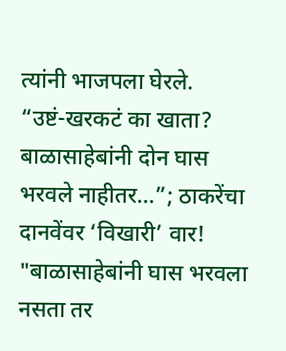त्यांनी भाजपला घेरले.
“उष्टं-खरकटं का खाता? बाळासाहेबांनी दोन घास भरवले नाहीतर…”; ठाकरेंचा दानवेंवर ‘विखारी’ वार!
"बाळासाहेबांनी घास भरवला नसता तर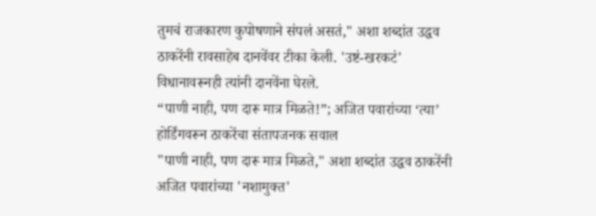तुमचं राजकारण कुपोषणाने संपलं असतं," अशा शब्दांत उद्धव ठाकरेंनी रावसाहेब दानवेंवर टीका केली. 'उष्टं-खरकटं' विधानावरूनही त्यांनी दानवेंना घेरले.
“पाणी नाही, पण दारू मात्र मिळते!”; अजित पवारांच्या ‘त्या’ होर्डिंगवरून ठाकरेंचा संतापजनक सवाल
"पाणी नाही, पण दारू मात्र मिळते," अशा शब्दांत उद्धव ठाकरेंनी अजित पवारांच्या 'नशामुक्त'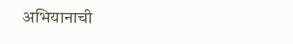अभियानाची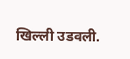खिल्ली उडवली.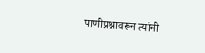पाणीप्रश्नावरून त्यांनी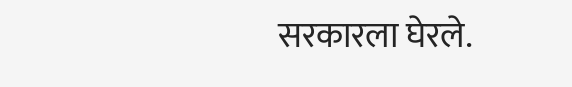सरकारला घेरले.